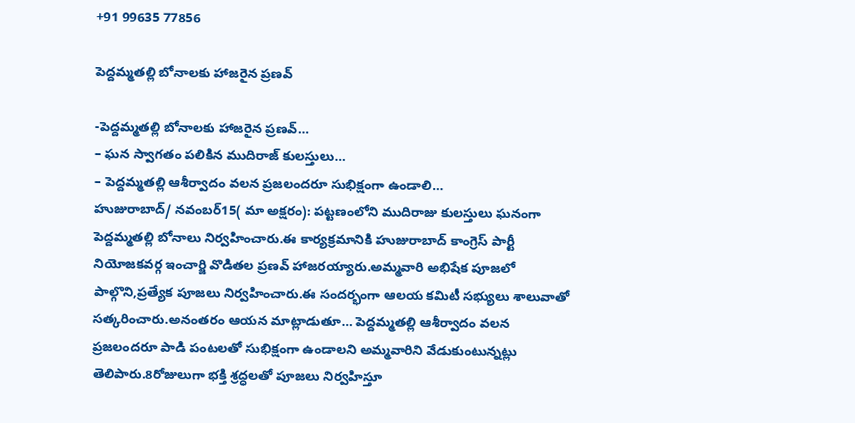+91 99635 77856

పెద్దమ్మతల్లి బోనాలకు హాజరైన ప్రణవ్

-పెద్దమ్మతల్లి బోనాలకు హాజరైన ప్రణవ్…
– ఘన స్వాగతం పలికిన ముదిరాజ్ కులస్తులు…
– పెద్దమ్మతల్లి ఆశీర్వాదం వలన ప్రజలందరూ సుభిక్షంగా ఉండాలి…
హుజురాబాద్/ నవంబర్15( మా అక్షరం): పట్టణంలోని ముదిరాజు కులస్తులు ఘనంగా పెద్దమ్మతల్లి బోనాలు నిర్వహించారు.ఈ కార్యక్రమానికి హుజురాబాద్ కాంగ్రెస్ పార్టీ నియోజకవర్గ ఇంచార్జి వొడితల ప్రణవ్ హాజరయ్యారు.అమ్మవారి అభిషేక పూజలో పాల్గొని,ప్రత్యేక పూజలు నిర్వహించారు.ఈ సందర్భంగా ఆలయ కమిటీ సభ్యులు శాలువాతో సత్కరించారు.అనంతరం ఆయన మాట్లాడుతూ… పెద్దమ్మతల్లి ఆశీర్వాదం వలన ప్రజలందరూ పాడి పంటలతో సుభిక్షంగా ఉండాలని అమ్మవారిని వేడుకుంటున్నట్లు తెలిపారు.8రోజులుగా భక్తి శ్రద్ధలతో పూజలు నిర్వహిస్తూ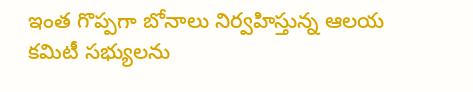ఇంత గొప్పగా బోనాలు నిర్వహిస్తున్న ఆలయ కమిటీ సభ్యులను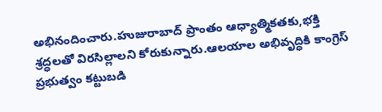అభినందించారు.హుజురాబాద్ ప్రాంతం ఆధ్యాత్మికతకు,భక్తి శ్రద్ధలతో విరసిల్లాలని కోరుకున్నారు.ఆలయాల అభివృద్ధికి కాంగ్రెస్ ప్రభుత్వం కట్టుబడి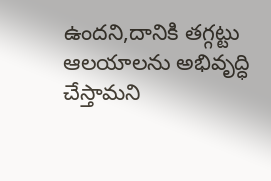ఉందని,దానికి తగ్గట్టు ఆలయాలను అభివృద్ధి చేస్తామని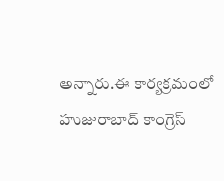అన్నారు.ఈ కార్యక్రమంలో హుజురాబాద్ కాంగ్రెస్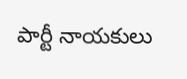పార్టీ నాయకులు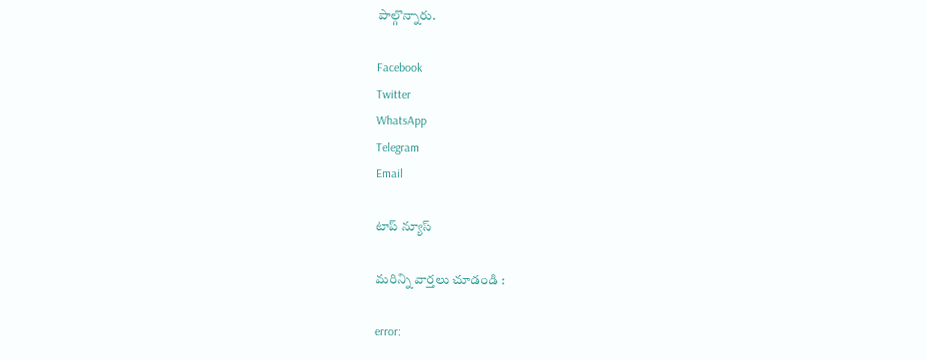పాల్గొన్నారు.

Facebook
Twitter
WhatsApp
Telegram
Email

టాప్ న్యూస్

మరిన్ని వార్తలు చూడండి :

error: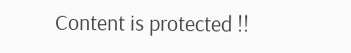Content is protected !!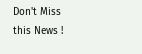Don't Miss this News !